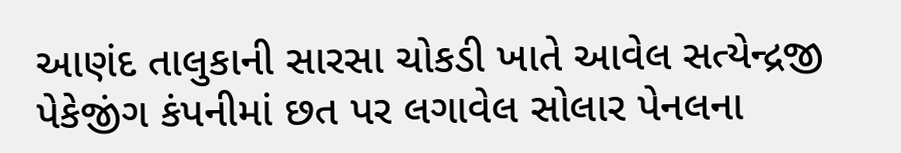આણંદ તાલુકાની સારસા ચોકડી ખાતે આવેલ સત્યેન્દ્રજી પેકેજીંગ કંપનીમાં છત પર લગાવેલ સોલાર પેનલના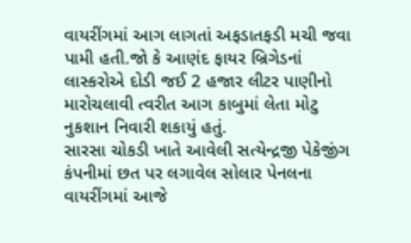વાયરીંગમાં આગ લાગતાં અફડાતફડી મચી જવા પામી હતી.જો કે આણંદ ફાયર બ્રિગેડનાં લાસ્કરોએ દોડી જઈ 2 હજાર લીટર પાણીનો મારોચલાવી ત્વરીત આગ કાબુમાં લેતા મોટુ નુકશાન નિવારી શકાયું હતું.
સારસા ચોકડી ખાતે આવેલી સત્યેન્દ્રજી પેકેજીંગ કંપનીમાં છત પર લગાવેલ સોલાર પેનલના વાયરીંગમાં આજે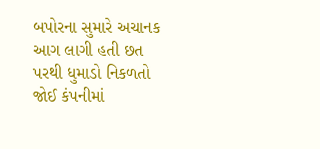બપોરના સુમારે અચાનક આગ લાગી હતી છત પરથી ધુમાડો નિકળતો જોઈ કંપનીમાં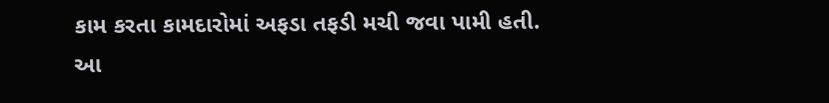કામ કરતા કામદારોમાં અફડા તફડી મચી જવા પામી હતી.
આ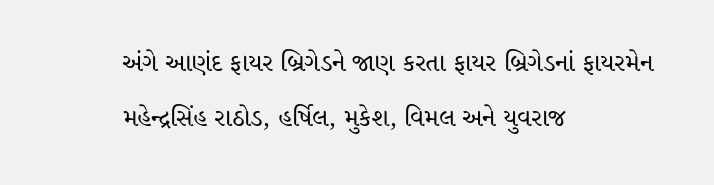અંગે આણંદ ફાયર બ્રિગેડને જાણ કરતા ફાયર બ્રિગેડનાં ફાયરમેન મહેન્દ્રસિંહ રાઠોડ, હર્ષિલ, મુકેશ, વિમલ અને યુવરાજ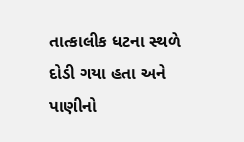તાત્કાલીક ધટના સ્થળે દોડી ગયા હતા અને પાણીનો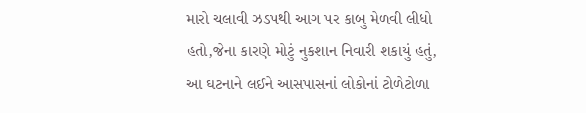મારો ચલાવી ઝડપથી આગ પર કાબુ મેળવી લીધો હતો,જેના કારણે મોટું નુકશાન નિવારી શકાયું હતું, આ ઘટનાને લઈને આસપાસનાં લોકોનાં ટોળેટોળા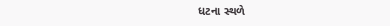ધટના સ્થળે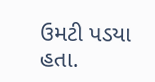ઉમટી પડયા હતા.